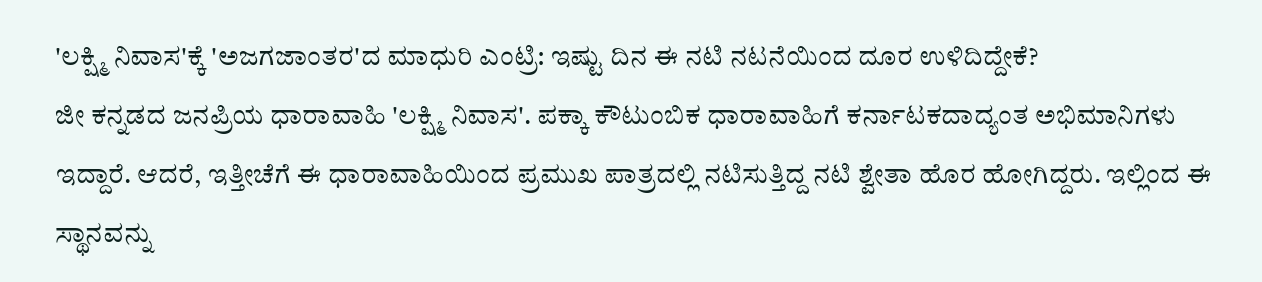'ಲಕ್ಷ್ಮಿ ನಿವಾಸ'ಕ್ಕೆ 'ಅಜಗಜಾಂತರ'ದ ಮಾಧುರಿ ಎಂಟ್ರಿ: ಇಷ್ಟು ದಿನ ಈ ನಟಿ ನಟನೆಯಿಂದ ದೂರ ಉಳಿದಿದ್ದೇಕೆ?
ಜೀ ಕನ್ನಡದ ಜನಪ್ರಿಯ ಧಾರಾವಾಹಿ 'ಲಕ್ಷ್ಮಿ ನಿವಾಸ'. ಪಕ್ಕಾ ಕೌಟುಂಬಿಕ ಧಾರಾವಾಹಿಗೆ ಕರ್ನಾಟಕದಾದ್ಯಂತ ಅಭಿಮಾನಿಗಳು ಇದ್ದಾರೆ. ಆದರೆ, ಇತ್ತೀಚೆಗೆ ಈ ಧಾರಾವಾಹಿಯಿಂದ ಪ್ರಮುಖ ಪಾತ್ರದಲ್ಲಿ ನಟಿಸುತ್ತಿದ್ದ ನಟಿ ಶ್ವೇತಾ ಹೊರ ಹೋಗಿದ್ದರು. ಇಲ್ಲಿಂದ ಈ ಸ್ಥಾನವನ್ನು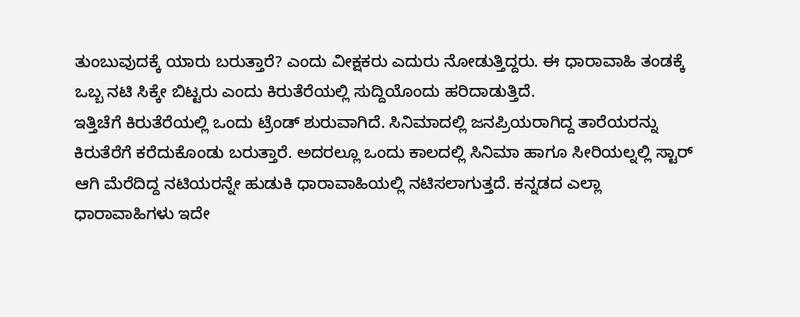ತುಂಬುವುದಕ್ಕೆ ಯಾರು ಬರುತ್ತಾರೆ? ಎಂದು ವೀಕ್ಷಕರು ಎದುರು ನೋಡುತ್ತಿದ್ದರು. ಈ ಧಾರಾವಾಹಿ ತಂಡಕ್ಕೆ ಒಬ್ಬ ನಟಿ ಸಿಕ್ಕೇ ಬಿಟ್ಟರು ಎಂದು ಕಿರುತೆರೆಯಲ್ಲಿ ಸುದ್ದಿಯೊಂದು ಹರಿದಾಡುತ್ತಿದೆ.
ಇತ್ತಿಚೆಗೆ ಕಿರುತೆರೆಯಲ್ಲಿ ಒಂದು ಟ್ರೆಂಡ್ ಶುರುವಾಗಿದೆ. ಸಿನಿಮಾದಲ್ಲಿ ಜನಪ್ರಿಯರಾಗಿದ್ದ ತಾರೆಯರನ್ನು ಕಿರುತೆರೆಗೆ ಕರೆದುಕೊಂಡು ಬರುತ್ತಾರೆ. ಅದರಲ್ಲೂ ಒಂದು ಕಾಲದಲ್ಲಿ ಸಿನಿಮಾ ಹಾಗೂ ಸೀರಿಯಲ್ನಲ್ಲಿ ಸ್ಟಾರ್ ಆಗಿ ಮೆರೆದಿದ್ದ ನಟಿಯರನ್ನೇ ಹುಡುಕಿ ಧಾರಾವಾಹಿಯಲ್ಲಿ ನಟಿಸಲಾಗುತ್ತದೆ. ಕನ್ನಡದ ಎಲ್ಲಾ ಧಾರಾವಾಹಿಗಳು ಇದೇ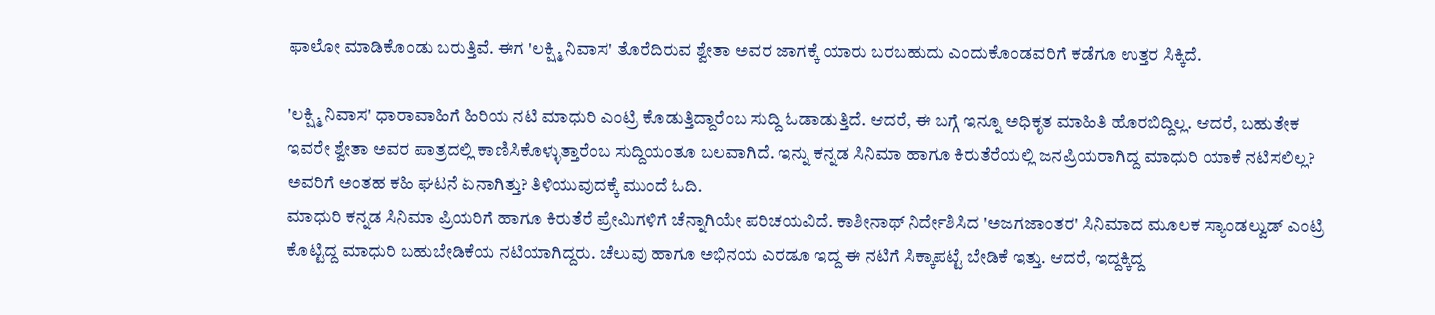ಫಾಲೋ ಮಾಡಿಕೊಂಡು ಬರುತ್ತಿವೆ. ಈಗ 'ಲಕ್ಷ್ಮಿ ನಿವಾಸ' ತೊರೆದಿರುವ ಶ್ವೇತಾ ಅವರ ಜಾಗಕ್ಕೆ ಯಾರು ಬರಬಹುದು ಎಂದುಕೊಂಡವರಿಗೆ ಕಡೆಗೂ ಉತ್ತರ ಸಿಕ್ಕಿದೆ.

'ಲಕ್ಷ್ಮಿ ನಿವಾಸ' ಧಾರಾವಾಹಿಗೆ ಹಿರಿಯ ನಟಿ ಮಾಧುರಿ ಎಂಟ್ರಿ ಕೊಡುತ್ತಿದ್ದಾರೆಂಬ ಸುದ್ದಿ ಓಡಾಡುತ್ತಿದೆ. ಆದರೆ, ಈ ಬಗ್ಗೆ ಇನ್ನೂ ಅಧಿಕೃತ ಮಾಹಿತಿ ಹೊರಬಿದ್ದಿಲ್ಲ. ಆದರೆ, ಬಹುತೇಕ ಇವರೇ ಶ್ವೇತಾ ಅವರ ಪಾತ್ರದಲ್ಲಿ ಕಾಣಿಸಿಕೊಳ್ಳುತ್ತಾರೆಂಬ ಸುದ್ದಿಯಂತೂ ಬಲವಾಗಿದೆ. ಇನ್ನು ಕನ್ನಡ ಸಿನಿಮಾ ಹಾಗೂ ಕಿರುತೆರೆಯಲ್ಲಿ ಜನಪ್ರಿಯರಾಗಿದ್ದ ಮಾಧುರಿ ಯಾಕೆ ನಟಿಸಲಿಲ್ಲ? ಅವರಿಗೆ ಅಂತಹ ಕಹಿ ಘಟನೆ ಏನಾಗಿತ್ತು? ತಿಳಿಯುವುದಕ್ಕೆ ಮುಂದೆ ಓದಿ.
ಮಾಧುರಿ ಕನ್ನಡ ಸಿನಿಮಾ ಪ್ರಿಯರಿಗೆ ಹಾಗೂ ಕಿರುತೆರೆ ಪ್ರೇಮಿಗಳಿಗೆ ಚೆನ್ನಾಗಿಯೇ ಪರಿಚಯವಿದೆ. ಕಾಶೀನಾಥ್ ನಿರ್ದೇಶಿಸಿದ 'ಅಜಗಜಾಂತರ' ಸಿನಿಮಾದ ಮೂಲಕ ಸ್ಯಾಂಡಲ್ವುಡ್ ಎಂಟ್ರಿ ಕೊಟ್ಟಿದ್ದ ಮಾಧುರಿ ಬಹುಬೇಡಿಕೆಯ ನಟಿಯಾಗಿದ್ದರು. ಚೆಲುವು ಹಾಗೂ ಅಭಿನಯ ಎರಡೂ ಇದ್ದ ಈ ನಟಿಗೆ ಸಿಕ್ಕಾಪಟ್ಟೆ ಬೇಡಿಕೆ ಇತ್ತು. ಆದರೆ, ಇದ್ದಕ್ಕಿದ್ದ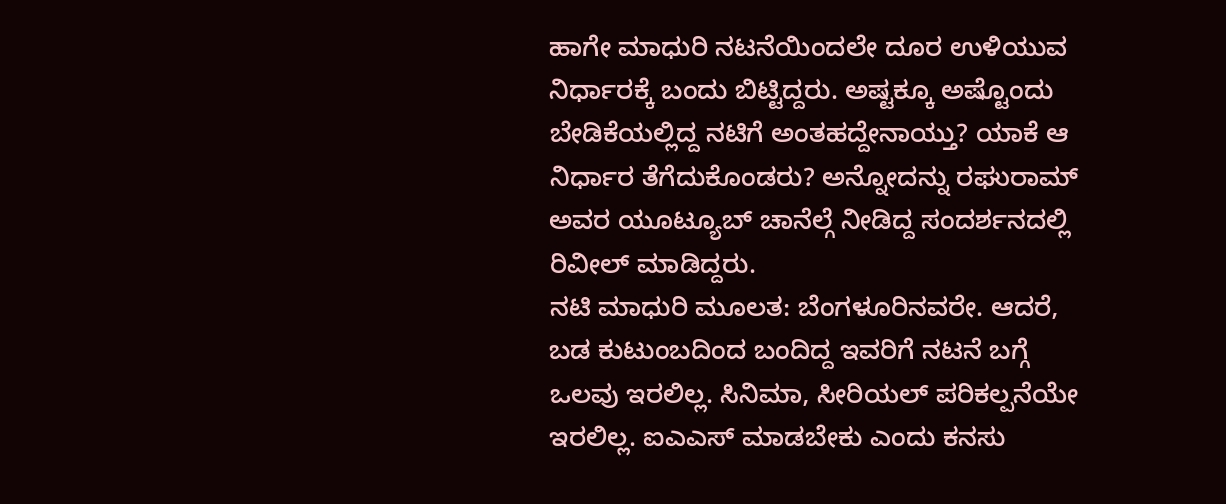ಹಾಗೇ ಮಾಧುರಿ ನಟನೆಯಿಂದಲೇ ದೂರ ಉಳಿಯುವ ನಿರ್ಧಾರಕ್ಕೆ ಬಂದು ಬಿಟ್ಟಿದ್ದರು. ಅಷ್ಟಕ್ಕೂ ಅಷ್ಟೊಂದು ಬೇಡಿಕೆಯಲ್ಲಿದ್ದ ನಟಿಗೆ ಅಂತಹದ್ದೇನಾಯ್ತು? ಯಾಕೆ ಆ ನಿರ್ಧಾರ ತೆಗೆದುಕೊಂಡರು? ಅನ್ನೋದನ್ನು ರಘುರಾಮ್ ಅವರ ಯೂಟ್ಯೂಬ್ ಚಾನೆಲ್ಗೆ ನೀಡಿದ್ದ ಸಂದರ್ಶನದಲ್ಲಿ ರಿವೀಲ್ ಮಾಡಿದ್ದರು.
ನಟಿ ಮಾಧುರಿ ಮೂಲತ: ಬೆಂಗಳೂರಿನವರೇ. ಆದರೆ, ಬಡ ಕುಟುಂಬದಿಂದ ಬಂದಿದ್ದ ಇವರಿಗೆ ನಟನೆ ಬಗ್ಗೆ ಒಲವು ಇರಲಿಲ್ಲ. ಸಿನಿಮಾ, ಸೀರಿಯಲ್ ಪರಿಕಲ್ಪನೆಯೇ ಇರಲಿಲ್ಲ. ಐಎಎಸ್ ಮಾಡಬೇಕು ಎಂದು ಕನಸು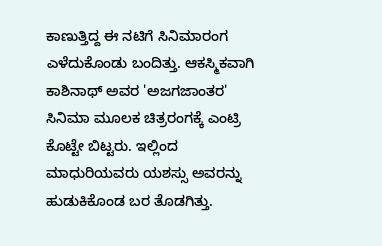ಕಾಣುತ್ತಿದ್ದ ಈ ನಟಿಗೆ ಸಿನಿಮಾರಂಗ ಎಳೆದುಕೊಂಡು ಬಂದಿತ್ತು. ಆಕಸ್ಮಿಕವಾಗಿ ಕಾಶಿನಾಥ್ ಅವರ 'ಅಜಗಜಾಂತರ' ಸಿನಿಮಾ ಮೂಲಕ ಚಿತ್ರರಂಗಕ್ಕೆ ಎಂಟ್ರಿ ಕೊಟ್ಟೇ ಬಿಟ್ಟರು. ಇಲ್ಲಿಂದ ಮಾಧುರಿಯವರು ಯಶಸ್ಸು ಅವರನ್ನು ಹುಡುಕಿಕೊಂಡ ಬರ ತೊಡಗಿತ್ತು.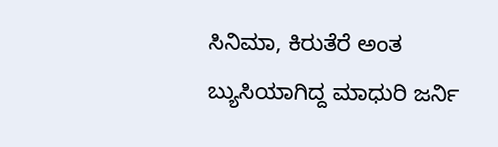ಸಿನಿಮಾ, ಕಿರುತೆರೆ ಅಂತ ಬ್ಯುಸಿಯಾಗಿದ್ದ ಮಾಧುರಿ ಜರ್ನಿ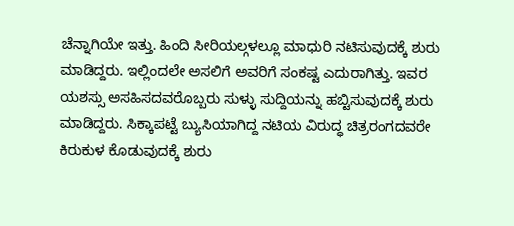ಚೆನ್ನಾಗಿಯೇ ಇತ್ತು. ಹಿಂದಿ ಸೀರಿಯಲ್ಗಳಲ್ಲೂ ಮಾಧುರಿ ನಟಿಸುವುದಕ್ಕೆ ಶುರು ಮಾಡಿದ್ದರು. ಇಲ್ಲಿಂದಲೇ ಅಸಲಿಗೆ ಅವರಿಗೆ ಸಂಕಷ್ಟ ಎದುರಾಗಿತ್ತು. ಇವರ ಯಶಸ್ಸು ಅಸಹಿಸದವರೊಬ್ಬರು ಸುಳ್ಳು ಸುದ್ದಿಯನ್ನು ಹಬ್ಟಿಸುವುದಕ್ಕೆ ಶುರು ಮಾಡಿದ್ದರು. ಸಿಕ್ಕಾಪಟ್ಟೆ ಬ್ಯುಸಿಯಾಗಿದ್ದ ನಟಿಯ ವಿರುದ್ಧ ಚಿತ್ರರಂಗದವರೇ ಕಿರುಕುಳ ಕೊಡುವುದಕ್ಕೆ ಶುರು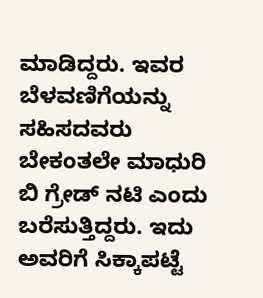ಮಾಡಿದ್ದರು. ಇವರ ಬೆಳವಣಿಗೆಯನ್ನು ಸಹಿಸದವರು ಬೇಕಂತಲೇ ಮಾಧುರಿ ಬಿ ಗ್ರೇಡ್ ನಟಿ ಎಂದು ಬರೆಸುತ್ತಿದ್ದರು. ಇದು ಅವರಿಗೆ ಸಿಕ್ಕಾಪಟ್ಟೆ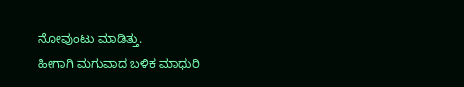ನೋವುಂಟು ಮಾಡಿತ್ತು.
ಹೀಗಾಗಿ ಮಗುವಾದ ಬಳಿಕ ಮಾಧುರಿ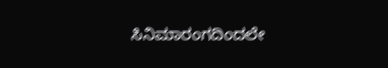ಸಿನಿಮಾರಂಗದಿಂದಲೇ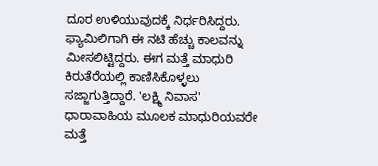ದೂರ ಉಳಿಯುವುದಕ್ಕೆ ನಿರ್ಧರಿಸಿದ್ದರು. ಫ್ಯಾಮಿಲಿಗಾಗಿ ಈ ನಟಿ ಹೆಚ್ಚು ಕಾಲವನ್ನು ಮೀಸಲಿಟ್ಟಿದ್ದರು. ಈಗ ಮತ್ತೆ ಮಾಧುರಿ ಕಿರುತೆರೆಯಲ್ಲಿ ಕಾಣಿಸಿಕೊಳ್ಳಲು ಸಜ್ಜಾಗುತ್ತಿದ್ದಾರೆ. 'ಲಕ್ಷ್ಮಿ ನಿವಾಸ' ಧಾರಾವಾಹಿಯ ಮೂಲಕ ಮಾಧುರಿಯವರೇ ಮತ್ತೆ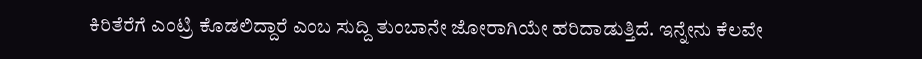ಕಿರಿತೆರೆಗೆ ಎಂಟ್ರಿ ಕೊಡಲಿದ್ದಾರೆ ಎಂಬ ಸುದ್ದಿ ತುಂಬಾನೇ ಜೋರಾಗಿಯೇ ಹರಿದಾಡುತ್ತಿದೆ. ಇನ್ನೇನು ಕೆಲವೇ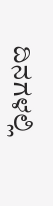ದಿನಗಳಲ್ಲಿ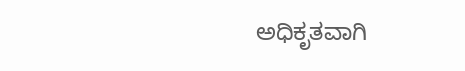ಅಧಿಕೃತವಾಗಿ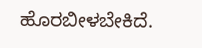ಹೊರಬೀಳಬೇಕಿದೆ.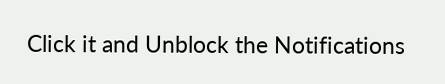Click it and Unblock the Notifications